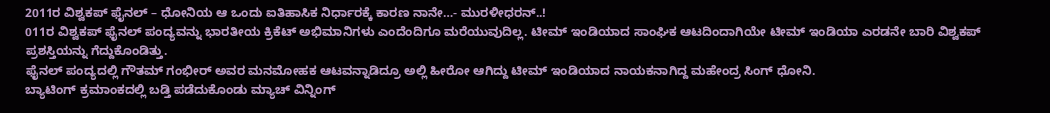2011ರ ವಿಶ್ವಕಪ್ ಫೈನಲ್ – ಧೋನಿಯ ಆ ಒಂದು ಐತಿಹಾಸಿಕ ನಿರ್ಧಾರಕ್ಕೆ ಕಾರಣ ನಾನೇ…- ಮುರಳೀಧರನ್..!
011ರ ವಿಶ್ವಕಪ್ ಫೈನಲ್ ಪಂದ್ಯವನ್ನು ಭಾರತೀಯ ಕ್ರಿಕೆಟ್ ಅಭಿಮಾನಿಗಳು ಎಂದೆಂದಿಗೂ ಮರೆಯುವುದಿಲ್ಲ. ಟೀಮ್ ಇಂಡಿಯಾದ ಸಾಂಘಿಕ ಆಟದಿಂದಾಗಿಯೇ ಟೀಮ್ ಇಂಡಿಯಾ ಎರಡನೇ ಬಾರಿ ವಿಶ್ವಕಪ್ ಪ್ರಶಸ್ತಿಯನ್ನು ಗೆದ್ದುಕೊಂಡಿತ್ತು.
ಫೈನಲ್ ಪಂದ್ಯದಲ್ಲಿ ಗೌತಮ್ ಗಂಭೀರ್ ಅವರ ಮನಮೋಹಕ ಆಟವನ್ನಾಡಿದ್ರೂ ಅಲ್ಲಿ ಹೀರೋ ಆಗಿದ್ದು ಟೀಮ್ ಇಂಡಿಯಾದ ನಾಯಕನಾಗಿದ್ದ ಮಹೇಂದ್ರ ಸಿಂಗ್ ಧೋನಿ.
ಬ್ಯಾಟಿಂಗ್ ಕ್ರಮಾಂಕದಲ್ಲಿ ಬಡ್ತಿ ಪಡೆದುಕೊಂಡು ಮ್ಯಾಚ್ ವಿನ್ನಿಂಗ್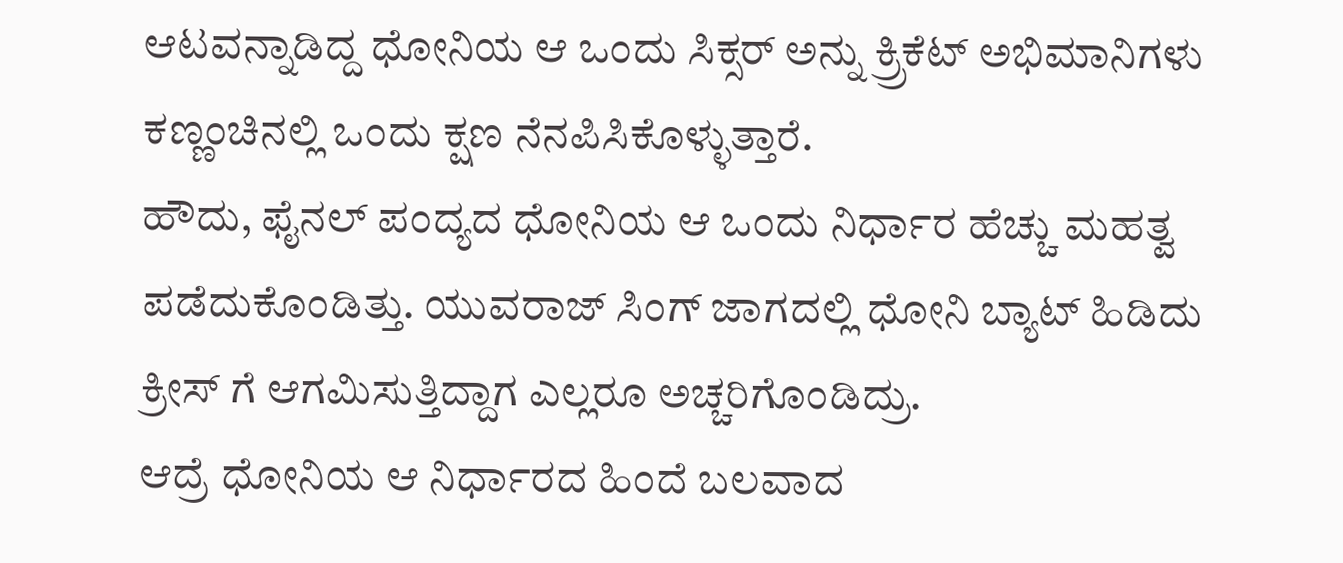ಆಟವನ್ನಾಡಿದ್ದ ಧೋನಿಯ ಆ ಒಂದು ಸಿಕ್ಸರ್ ಅನ್ನು ಕ್ರ್ರಿಕೆಟ್ ಅಭಿಮಾನಿಗಳು ಕಣ್ಣಂಚಿನಲ್ಲಿ ಒಂದು ಕ್ಷಣ ನೆನಪಿಸಿಕೊಳ್ಳುತ್ತಾರೆ.
ಹೌದು, ಫೈನಲ್ ಪಂದ್ಯದ ಧೋನಿಯ ಆ ಒಂದು ನಿರ್ಧಾರ ಹೆಚ್ಚು ಮಹತ್ವ ಪಡೆದುಕೊಂಡಿತ್ತು. ಯುವರಾಜ್ ಸಿಂಗ್ ಜಾಗದಲ್ಲಿ ಧೋನಿ ಬ್ಯಾಟ್ ಹಿಡಿದು ಕ್ರೀಸ್ ಗೆ ಆಗಮಿಸುತ್ತಿದ್ದಾಗ ಎಲ್ಲರೂ ಅಚ್ಚರಿಗೊಂಡಿದ್ರು.
ಆದ್ರೆ ಧೋನಿಯ ಆ ನಿರ್ಧಾರದ ಹಿಂದೆ ಬಲವಾದ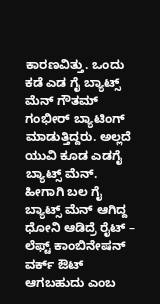ಕಾರಣವಿತ್ತು. ಒಂದು ಕಡೆ ಎಡ ಗೈ ಬ್ಯಾಟ್ಸ್ ಮೆನ್ ಗೌತಮ್ ಗಂಭೀರ್ ಬ್ಯಾಟಿಂಗ್ ಮಾಡುತ್ತಿದ್ದರು. ಅಲ್ಲದೆ ಯುವಿ ಕೂಡ ಎಡಗೈ ಬ್ಯಾಟ್ಸ್ ಮೆನ್. ಹೀಗಾಗಿ ಬಲ ಗೈ ಬ್ಯಾಟ್ಸ್ ಮೆನ್ ಆಗಿದ್ದ ಧೋನಿ ಆಡಿದ್ರೆ ರೈಟ್ – ಲೆಫ್ಟ್ ಕಾಂಬಿನೇಷನ್ ವರ್ಕ್ ಔಟ್ ಆಗಬಹುದು ಎಂಬ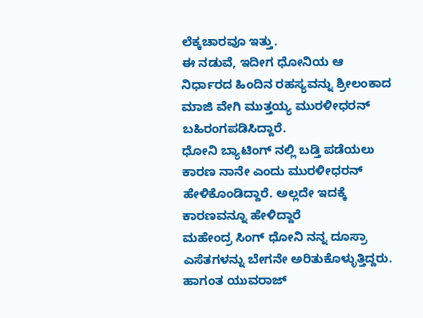ಲೆಕ್ಕಚಾರವೂ ಇತ್ತು.
ಈ ನಡುವೆ, ಇದೀಗ ಧೋನಿಯ ಆ ನಿರ್ಧಾರದ ಹಿಂದಿನ ರಹಸ್ಯವನ್ನು ಶ್ರೀಲಂಕಾದ ಮಾಜಿ ವೇಗಿ ಮುತ್ತಯ್ಯ ಮುರಳೀಧರನ್ ಬಹಿರಂಗಪಡಿಸಿದ್ದಾರೆ.
ಧೋನಿ ಬ್ಯಾಟಿಂಗ್ ನಲ್ಲಿ ಬಡ್ತಿ ಪಡೆಯಲು ಕಾರಣ ನಾನೇ ಎಂದು ಮುರಳೀಧರನ್ ಹೇಳಿಕೊಂಡಿದ್ದಾರೆ. ಅಲ್ಲದೇ ಇದಕ್ಕೆ ಕಾರಣವನ್ನೂ ಹೇಳಿದ್ದಾರೆ
ಮಹೇಂದ್ರ ಸಿಂಗ್ ಧೋನಿ ನನ್ನ ದೂಸ್ರಾ ಎಸೆತಗಳನ್ನು ಬೇಗನೇ ಅರಿತುಕೊಳ್ಳುತ್ತಿದ್ದರು. ಹಾಗಂತ ಯುವರಾಜ್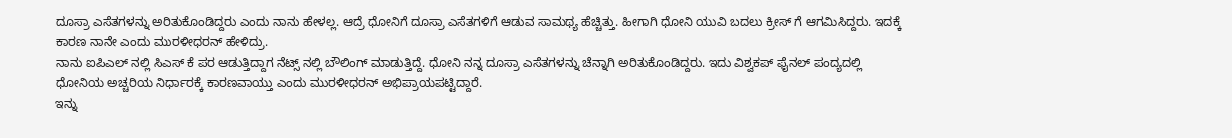ದೂಸ್ರಾ ಎಸೆತಗಳನ್ನು ಅರಿತುಕೊಂಡಿದ್ದರು ಎಂದು ನಾನು ಹೇಳಲ್ಲ. ಆದ್ರೆ ಧೋನಿಗೆ ದೂಸ್ರಾ ಎಸೆತಗಳಿಗೆ ಆಡುವ ಸಾಮಥ್ಯ ಹೆಚ್ಚಿತ್ತು. ಹೀಗಾಗಿ ಧೋನಿ ಯುವಿ ಬದಲು ಕ್ರೀಸ್ ಗೆ ಆಗಮಿಸಿದ್ದರು. ಇದಕ್ಕೆ ಕಾರಣ ನಾನೇ ಎಂದು ಮುರಳೀಧರನ್ ಹೇಳಿದ್ರು.
ನಾನು ಐಪಿಎಲ್ ನಲ್ಲಿ ಸಿಎಸ್ ಕೆ ಪರ ಆಡುತ್ತಿದ್ದಾಗ ನೆಟ್ಸ್ ನಲ್ಲಿ ಬೌಲಿಂಗ್ ಮಾಡುತ್ತಿದ್ದೆ. ಧೋನಿ ನನ್ನ ದೂಸ್ರಾ ಎಸೆತಗಳನ್ನು ಚೆನ್ನಾಗಿ ಅರಿತುಕೊಂಡಿದ್ದರು. ಇದು ವಿಶ್ವಕಪ್ ಫೈನಲ್ ಪಂದ್ಯದಲ್ಲಿ ಧೋನಿಯ ಅಚ್ಚರಿಯ ನಿರ್ಧಾರಕ್ಕೆ ಕಾರಣವಾಯ್ತು ಎಂದು ಮುರಳೀಧರನ್ ಅಭಿಪ್ರಾಯಪಟ್ಟಿದ್ದಾರೆ.
ಇನ್ನು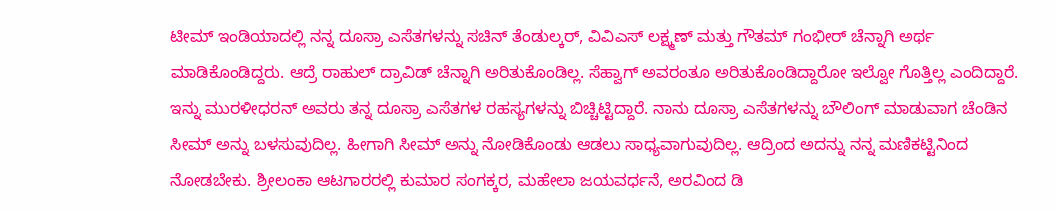ಟೀಮ್ ಇಂಡಿಯಾದಲ್ಲಿ ನನ್ನ ದೂಸ್ರಾ ಎಸೆತಗಳನ್ನು ಸಚಿನ್ ತೆಂಡುಲ್ಕರ್, ವಿವಿಎಸ್ ಲಕ್ಷ್ಮಣ್ ಮತ್ತು ಗೌತಮ್ ಗಂಭೀರ್ ಚೆನ್ನಾಗಿ ಅರ್ಥ ಮಾಡಿಕೊಂಡಿದ್ದರು. ಆದ್ರೆ ರಾಹುಲ್ ದ್ರಾವಿಡ್ ಚೆನ್ನಾಗಿ ಅರಿತುಕೊಂಡಿಲ್ಲ. ಸೆಹ್ವಾಗ್ ಅವರಂತೂ ಅರಿತುಕೊಂಡಿದ್ದಾರೋ ಇಲ್ವೋ ಗೊತ್ತಿಲ್ಲ ಎಂದಿದ್ದಾರೆ.
ಇನ್ನು ಮುರಳೀಧರನ್ ಅವರು ತನ್ನ ದೂಸ್ರಾ ಎಸೆತಗಳ ರಹಸ್ಯಗಳನ್ನು ಬಿಚ್ಚಿಟ್ಟಿದ್ದಾರೆ. ನಾನು ದೂಸ್ರಾ ಎಸೆತಗಳನ್ನು ಬೌಲಿಂಗ್ ಮಾಡುವಾಗ ಚೆಂಡಿನ ಸೀಮ್ ಅನ್ನು ಬಳಸುವುದಿಲ್ಲ. ಹೀಗಾಗಿ ಸೀಮ್ ಅನ್ನು ನೋಡಿಕೊಂಡು ಆಡಲು ಸಾಧ್ಯವಾಗುವುದಿಲ್ಲ. ಆದ್ರಿಂದ ಅದನ್ನು ನನ್ನ ಮಣಿಕಟ್ಟಿನಿಂದ ನೋಡಬೇಕು. ಶ್ರೀಲಂಕಾ ಆಟಗಾರರಲ್ಲಿ ಕುಮಾರ ಸಂಗಕ್ಕರ, ಮಹೇಲಾ ಜಯವರ್ಧನೆ, ಅರವಿಂದ ಡಿ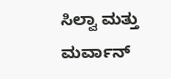ಸಿಲ್ವಾ ಮತ್ತು ಮರ್ವಾನ್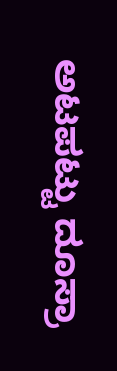ಅಟಪಟ್ಟು ದೂಸ್ರಾ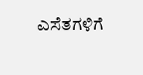ಎಸೆತಗಳಿಗೆ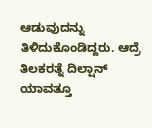ಆಡುವುದನ್ನು ತಿಳಿದುಕೊಂಡಿದ್ದರು. ಆದ್ರೆ ತಿಲಕರತ್ನೆ ದಿಲ್ಷಾನ್ ಯಾವತ್ತೂ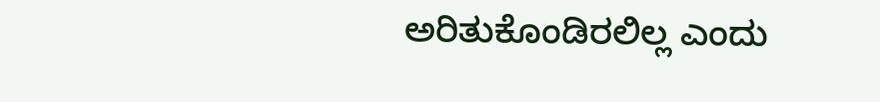ಅರಿತುಕೊಂಡಿರಲಿಲ್ಲ ಎಂದು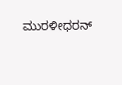ಮುರಳೀಧರನ್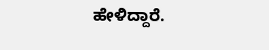ಹೇಳಿದ್ದಾರೆ.